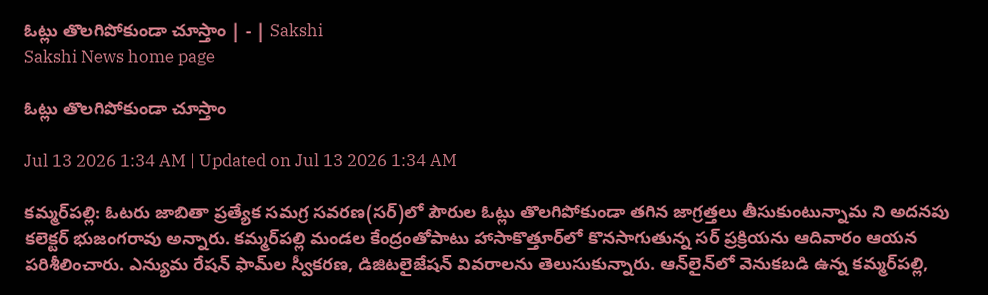ఓట్లు తొలగిపోకుండా చూస్తాం | - | Sakshi
Sakshi News home page

ఓట్లు తొలగిపోకుండా చూస్తాం

Jul 13 2026 1:34 AM | Updated on Jul 13 2026 1:34 AM

కమ్మర్‌పల్లి: ఓటరు జాబితా ప్రత్యేక సమగ్ర సవరణ(సర్‌)లో పౌరుల ఓట్లు తొలగిపోకుండా తగిన జాగ్రత్తలు తీసుకుంటున్నామ ని అదనపు కలెక్టర్‌ భుజంగరావు అన్నారు. కమ్మర్‌పల్లి మండల కేంద్రంతోపాటు హాసాకొత్తూర్‌లో కొనసాగుతున్న సర్‌ ప్రక్రియను ఆదివారం ఆయన పరిశీలించారు. ఎన్యుమ రేషన్‌ ఫామ్‌ల స్వీకరణ, డిజిటలైజేషన్‌ వివరాలను తెలుసుకున్నారు. ఆన్‌లైన్‌లో వెనుకబడి ఉన్న కమ్మర్‌పల్లి,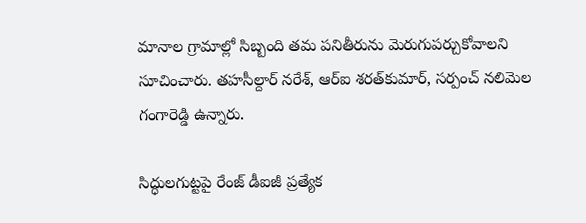మానాల గ్రామాల్లో సిబ్బంది తమ పనితీరును మెరుగుపర్చుకోవాలని సూచించారు. తహసీల్దార్‌ నరేశ్‌, ఆర్‌ఐ శరత్‌కుమార్‌, సర్పంచ్‌ నలిమెల గంగారెడ్డి ఉన్నారు.

సిద్ధులగుట్టపై రేంజ్‌ డీఐజీ ప్రత్యేక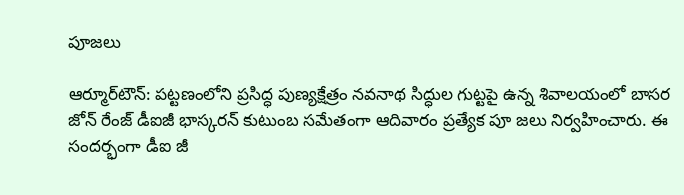పూజలు

ఆర్మూర్‌టౌన్‌: పట్టణంలోని ప్రసిద్ధ పుణ్యక్షేత్రం నవనాథ సిద్ధుల గుట్టపై ఉన్న శివాలయంలో బాసర జోన్‌ రేంజ్‌ డీఐజీ భాస్కరన్‌ కుటుంబ సమేతంగా ఆదివారం ప్రత్యేక పూ జలు నిర్వహించారు. ఈ సందర్భంగా డీఐ జీ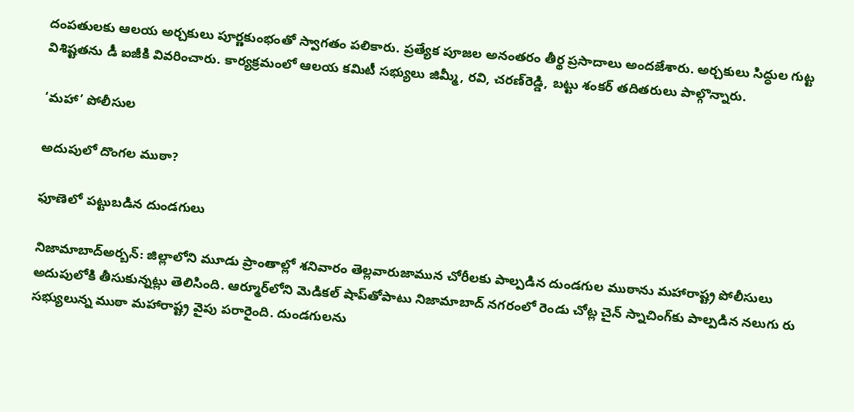దంపతులకు ఆలయ అర్చకులు పూర్ణకుంభంతో స్వాగతం పలికారు. ప్రత్యేక పూజల అనంతరం తీర్థ ప్రసాదాలు అందజేశారు. అర్చకులు సిద్ధుల గుట్ట విశిష్టతను డీ ఐజీకి వివరించారు. కార్యక్రమంలో ఆలయ కమిటీ సభ్యులు జిమ్మీ, రవి, చరణ్‌రెడ్డి, బట్టు శంకర్‌ తదితరులు పాల్గొన్నారు.

‘మహా’ పోలీసుల

అదుపులో దొంగల ముఠా?

ఫూణెలో పట్టుబడిన దుండగులు

నిజామాబాద్‌అర్బన్‌: జిల్లాలోని మూడు ప్రాంతాల్లో శనివారం తెల్లవారుజామున చోరీలకు పాల్పడిన దుండగుల ముఠాను మహారాష్ట్ర పోలీసులు అదుపులోకి తీసుకున్నట్లు తెలిసింది. ఆర్మూర్‌లోని మెడికల్‌ షాప్‌తోపాటు నిజామాబాద్‌ నగరంలో రెండు చోట్ల చైన్‌ స్నాచింగ్‌కు పాల్పడిన నలుగు రు సభ్యులున్న ముఠా మహారాష్ట్ర వైపు పరారైంది. దుండగులను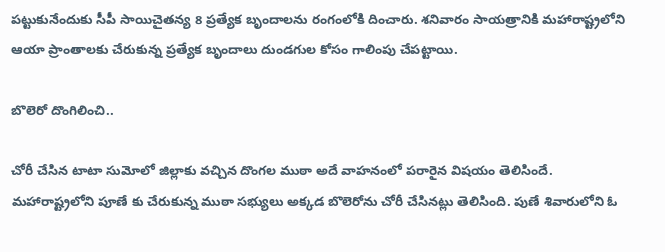పట్టుకునేందుకు సీపీ సాయిచైతన్య 8 ప్రత్యేక బృందాలను రంగంలోకి దించారు. శనివారం సాయత్రానికి మహారాష్ట్రలోని ఆయా ప్రాంతాలకు చేరుకున్న ప్రత్యేక బృందాలు దుండగుల కోసం గాలింపు చేపట్టాయి.

బొలెరో దొంగిలించి..

చోరీ చేసిన టాటా సుమోలో జిల్లాకు వచ్చిన దొంగల ముఠా అదే వాహనంలో పరారైన విషయం తెలిసిందే. మహారాష్ట్రలోని పూణే కు చేరుకున్న ముఠా సభ్యులు అక్కడ బొలెరోను చోరీ చేసినట్లు తెలిసింది. పుణే శివారులోని ఓ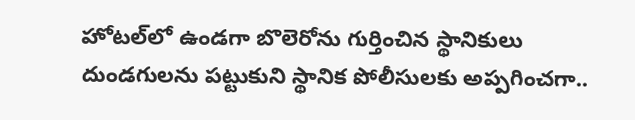హోటల్‌లో ఉండగా బొలెరోను గుర్తించిన స్థానికులు దుండగులను పట్టుకుని స్థానిక పోలీసులకు అప్పగించగా..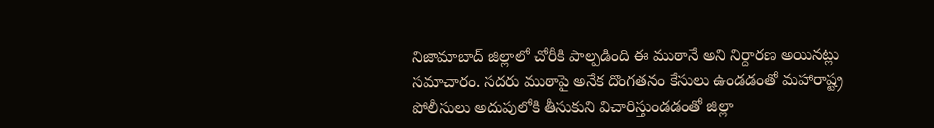నిజామాబాద్‌ జిల్లాలో చోరీకి పాల్పడింది ఈ ముఠానే అని నిర్దారణ అయినట్లు సమాచారం. సదరు ముఠాపై అనేక దొంగతనం కేసులు ఉండడంతో మహారాష్ట్ర పోలీసులు అదుపులోకి తీసుకుని విచారిస్తుండడంతో జిల్లా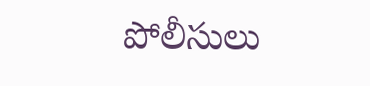పోలీసులు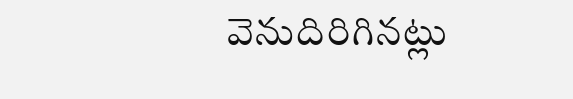వెనుదిరిగినట్లు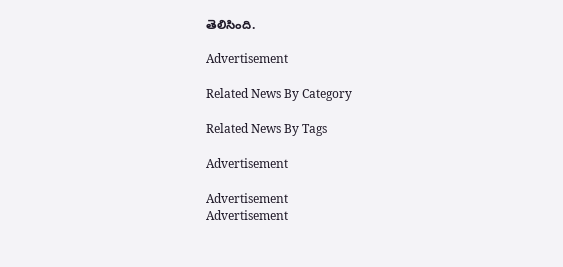తెలిసింది.

Advertisement

Related News By Category

Related News By Tags

Advertisement

Advertisement
Advertisement